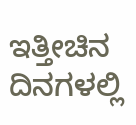ಇತ್ತೀಚಿನ ದಿನಗಳಲ್ಲಿ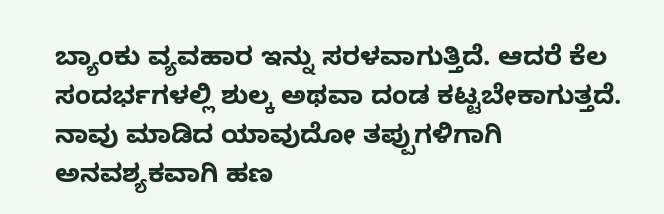ಬ್ಯಾಂಕು ವ್ಯವಹಾರ ಇನ್ನು ಸರಳವಾಗುತ್ತಿದೆ. ಆದರೆ ಕೆಲ ಸಂದರ್ಭಗಳಲ್ಲಿ ಶುಲ್ಕ ಅಥವಾ ದಂಡ ಕಟ್ಟಬೇಕಾಗುತ್ತದೆ. ನಾವು ಮಾಡಿದ ಯಾವುದೋ ತಪ್ಪುಗಳಿಗಾಗಿ ಅನವಶ್ಯಕವಾಗಿ ಹಣ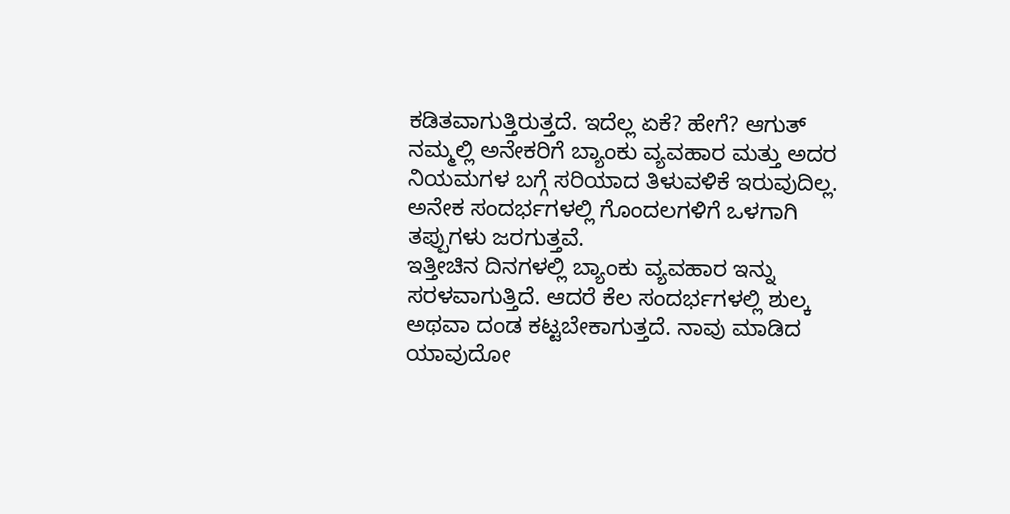ಕಡಿತವಾಗುತ್ತಿರುತ್ತದೆ. ಇದೆಲ್ಲ ಏಕೆ? ಹೇಗೆ? ಆಗುತ್
ನಮ್ಮಲ್ಲಿ ಅನೇಕರಿಗೆ ಬ್ಯಾಂಕು ವ್ಯವಹಾರ ಮತ್ತು ಅದರ ನಿಯಮಗಳ ಬಗ್ಗೆ ಸರಿಯಾದ ತಿಳುವಳಿಕೆ ಇರುವುದಿಲ್ಲ. ಅನೇಕ ಸಂದರ್ಭಗಳಲ್ಲಿ ಗೊಂದಲಗಳಿಗೆ ಒಳಗಾಗಿ ತಪ್ಪುಗಳು ಜರಗುತ್ತವೆ.
ಇತ್ತೀಚಿನ ದಿನಗಳಲ್ಲಿ ಬ್ಯಾಂಕು ವ್ಯವಹಾರ ಇನ್ನು ಸರಳವಾಗುತ್ತಿದೆ. ಆದರೆ ಕೆಲ ಸಂದರ್ಭಗಳಲ್ಲಿ ಶುಲ್ಕ ಅಥವಾ ದಂಡ ಕಟ್ಟಬೇಕಾಗುತ್ತದೆ. ನಾವು ಮಾಡಿದ ಯಾವುದೋ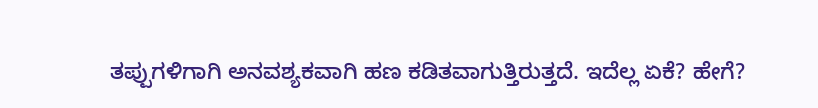ತಪ್ಪುಗಳಿಗಾಗಿ ಅನವಶ್ಯಕವಾಗಿ ಹಣ ಕಡಿತವಾಗುತ್ತಿರುತ್ತದೆ. ಇದೆಲ್ಲ ಏಕೆ? ಹೇಗೆ?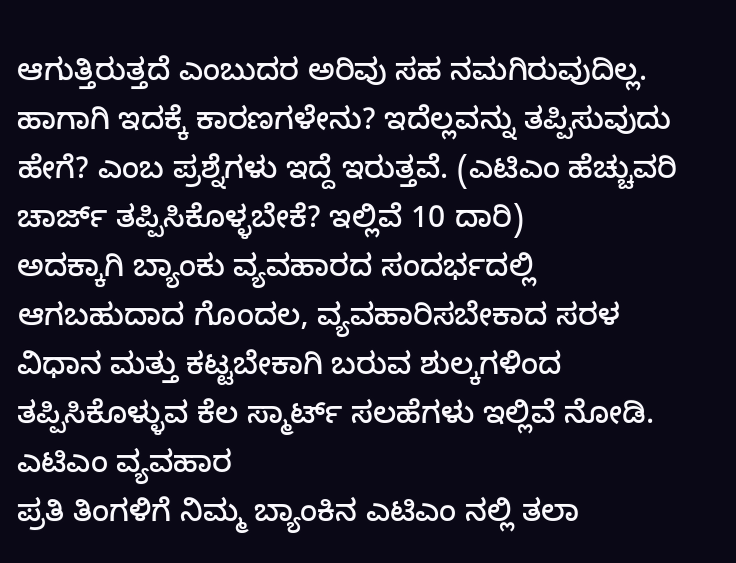ಆಗುತ್ತಿರುತ್ತದೆ ಎಂಬುದರ ಅರಿವು ಸಹ ನಮಗಿರುವುದಿಲ್ಲ.
ಹಾಗಾಗಿ ಇದಕ್ಕೆ ಕಾರಣಗಳೇನು? ಇದೆಲ್ಲವನ್ನು ತಪ್ಪಿಸುವುದು ಹೇಗೆ? ಎಂಬ ಪ್ರಶ್ನೆಗಳು ಇದ್ದೆ ಇರುತ್ತವೆ. (ಎಟಿಎಂ ಹೆಚ್ಚುವರಿ ಚಾರ್ಜ್ ತಪ್ಪಿಸಿಕೊಳ್ಳಬೇಕೆ? ಇಲ್ಲಿವೆ 10 ದಾರಿ)
ಅದಕ್ಕಾಗಿ ಬ್ಯಾಂಕು ವ್ಯವಹಾರದ ಸಂದರ್ಭದಲ್ಲಿ ಆಗಬಹುದಾದ ಗೊಂದಲ, ವ್ಯವಹಾರಿಸಬೇಕಾದ ಸರಳ ವಿಧಾನ ಮತ್ತು ಕಟ್ಟಬೇಕಾಗಿ ಬರುವ ಶುಲ್ಕಗಳಿಂದ ತಪ್ಪಿಸಿಕೊಳ್ಳುವ ಕೆಲ ಸ್ಮಾರ್ಟ್ ಸಲಹೆಗಳು ಇಲ್ಲಿವೆ ನೋಡಿ.
ಎಟಿಎಂ ವ್ಯವಹಾರ
ಪ್ರತಿ ತಿಂಗಳಿಗೆ ನಿಮ್ಮ ಬ್ಯಾಂಕಿನ ಎಟಿಎಂ ನಲ್ಲಿ ತಲಾ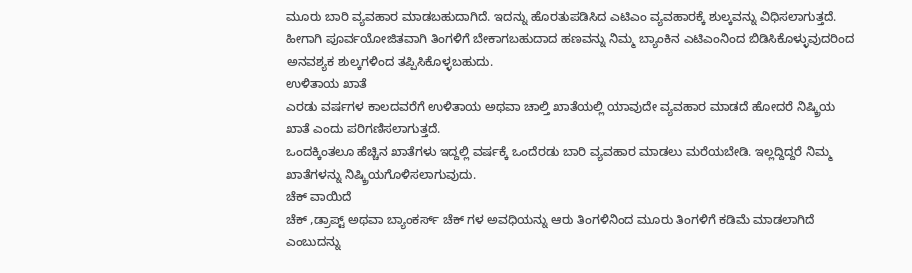ಮೂರು ಬಾರಿ ವ್ಯವಹಾರ ಮಾಡಬಹುದಾಗಿದೆ. ಇದನ್ನು ಹೊರತುಪಡಿಸಿದ ಎಟಿಎಂ ವ್ಯವಹಾರಕ್ಕೆ ಶುಲ್ಕವನ್ನು ವಿಧಿಸಲಾಗುತ್ತದೆ. ಹೀಗಾಗಿ ಪೂರ್ವಯೋಜಿತವಾಗಿ ತಿಂಗಳಿಗೆ ಬೇಕಾಗಬಹುದಾದ ಹಣವನ್ನು ನಿಮ್ಮ ಬ್ಯಾಂಕಿನ ಎಟಿಎಂನಿಂದ ಬಿಡಿಸಿಕೊಳ್ಳುವುದರಿಂದ ಅನವಶ್ಯಕ ಶುಲ್ಕಗಳಿಂದ ತಪ್ಪಿಸಿಕೊಳ್ಳಬಹುದು.
ಉಳಿತಾಯ ಖಾತೆ
ಎರಡು ವರ್ಷಗಳ ಕಾಲದವರೆಗೆ ಉಳಿತಾಯ ಅಥವಾ ಚಾಲ್ತಿ ಖಾತೆಯಲ್ಲಿ ಯಾವುದೇ ವ್ಯವಹಾರ ಮಾಡದೆ ಹೋದರೆ ನಿಷ್ಕ್ರಿಯ ಖಾತೆ ಎಂದು ಪರಿಗಣಿಸಲಾಗುತ್ತದೆ.
ಒಂದಕ್ಕಿಂತಲೂ ಹೆಚ್ಚಿನ ಖಾತೆಗಳು ಇದ್ದಲ್ಲಿ ವರ್ಷಕ್ಕೆ ಒಂದೆರಡು ಬಾರಿ ವ್ಯವಹಾರ ಮಾಡಲು ಮರೆಯಬೇಡಿ. ಇಲ್ಲದ್ದಿದ್ದರೆ ನಿಮ್ಮ ಖಾತೆಗಳನ್ನು ನಿಷ್ಕ್ರಿಯಗೊಳಿಸಲಾಗುವುದು.
ಚೆಕ್ ವಾಯಿದೆ
ಚೆಕ್ ,ಡ್ರಾಪ್ಟ್ ಅಥವಾ ಬ್ಯಾಂಕರ್ಸ್ ಚೆಕ್ ಗಳ ಅವಧಿಯನ್ನು ಆರು ತಿಂಗಳಿನಿಂದ ಮೂರು ತಿಂಗಳಿಗೆ ಕಡಿಮೆ ಮಾಡಲಾಗಿದೆ ಎಂಬುದನ್ನು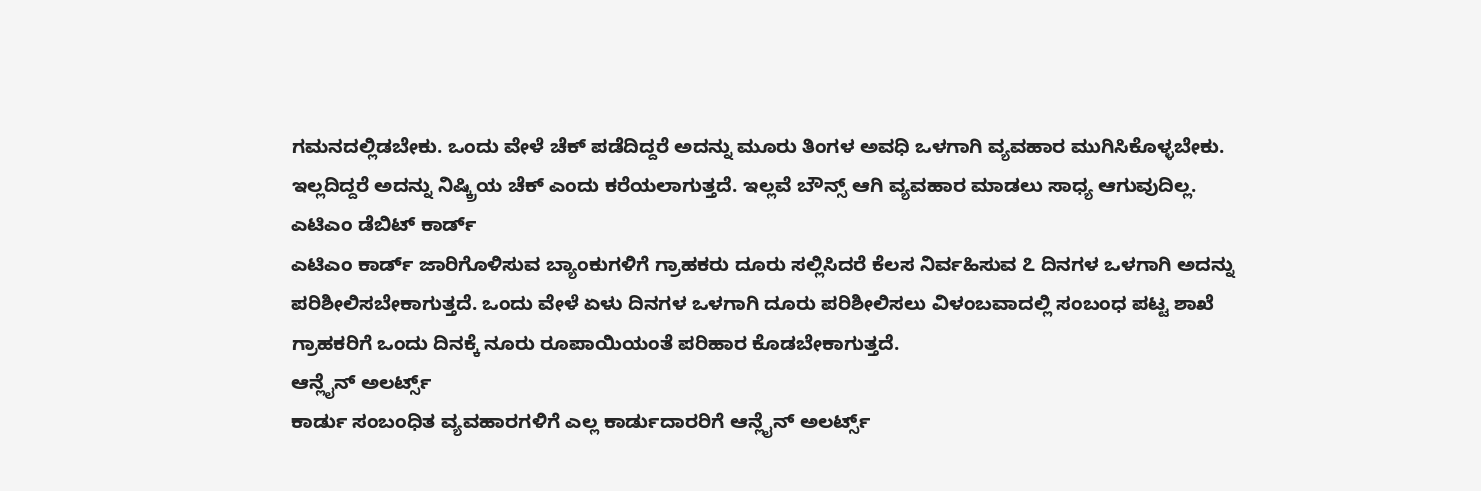ಗಮನದಲ್ಲಿಡಬೇಕು. ಒಂದು ವೇಳೆ ಚೆಕ್ ಪಡೆದಿದ್ದರೆ ಅದನ್ನು ಮೂರು ತಿಂಗಳ ಅವಧಿ ಒಳಗಾಗಿ ವ್ಯವಹಾರ ಮುಗಿಸಿಕೊಳ್ಳಬೇಕು. ಇಲ್ಲದಿದ್ದರೆ ಅದನ್ನು ನಿಷ್ಕ್ರಿಯ ಚೆಕ್ ಎಂದು ಕರೆಯಲಾಗುತ್ತದೆ. ಇಲ್ಲವೆ ಬೌನ್ಸ್ ಆಗಿ ವ್ಯವಹಾರ ಮಾಡಲು ಸಾಧ್ಯ ಆಗುವುದಿಲ್ಲ.
ಎಟಿಎಂ ಡೆಬಿಟ್ ಕಾರ್ಡ್
ಎಟಿಎಂ ಕಾರ್ಡ್ ಜಾರಿಗೊಳಿಸುವ ಬ್ಯಾಂಕುಗಳಿಗೆ ಗ್ರಾಹಕರು ದೂರು ಸಲ್ಲಿಸಿದರೆ ಕೆಲಸ ನಿರ್ವಹಿಸುವ ೭ ದಿನಗಳ ಒಳಗಾಗಿ ಅದನ್ನು ಪರಿಶೀಲಿಸಬೇಕಾಗುತ್ತದೆ. ಒಂದು ವೇಳೆ ಏಳು ದಿನಗಳ ಒಳಗಾಗಿ ದೂರು ಪರಿಶೀಲಿಸಲು ವಿಳಂಬವಾದಲ್ಲಿ ಸಂಬಂಧ ಪಟ್ಟ ಶಾಖೆ ಗ್ರಾಹಕರಿಗೆ ಒಂದು ದಿನಕ್ಕೆ ನೂರು ರೂಪಾಯಿಯಂತೆ ಪರಿಹಾರ ಕೊಡಬೇಕಾಗುತ್ತದೆ.
ಆನ್ಲೈನ್ ಅಲರ್ಟ್ಸ್
ಕಾರ್ಡು ಸಂಬಂಧಿತ ವ್ಯವಹಾರಗಳಿಗೆ ಎಲ್ಲ ಕಾರ್ಡುದಾರರಿಗೆ ಆನ್ಲೈನ್ ಅಲರ್ಟ್ಸ್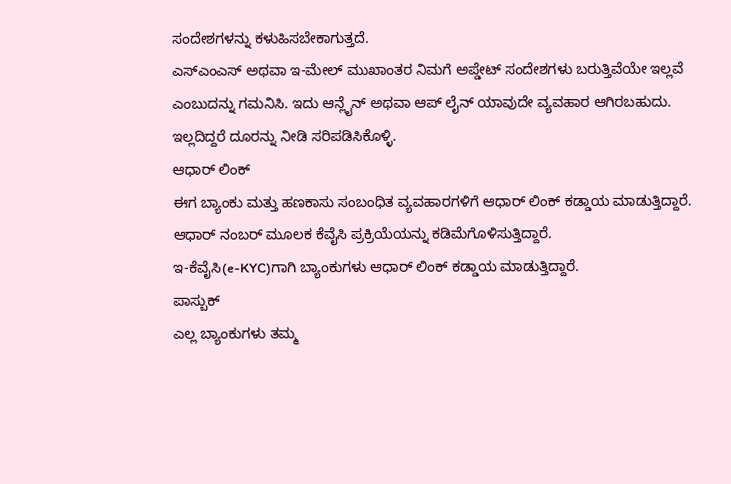ಸಂದೇಶಗಳನ್ನು ಕಳುಹಿಸಬೇಕಾಗುತ್ತದೆ.
ಎಸ್ಎಂಎಸ್ ಅಥವಾ ಇ-ಮೇಲ್ ಮುಖಾಂತರ ನಿಮಗೆ ಅಪ್ಡೇಟ್ ಸಂದೇಶಗಳು ಬರುತ್ತಿವೆಯೇ ಇಲ್ಲವೆ ಎಂಬುದನ್ನು ಗಮನಿಸಿ. ಇದು ಆನ್ಲೈನ್ ಅಥವಾ ಆಪ್ ಲೈನ್ ಯಾವುದೇ ವ್ಯವಹಾರ ಆಗಿರಬಹುದು. ಇಲ್ಲದಿದ್ದರೆ ದೂರನ್ನು ನೀಡಿ ಸರಿಪಡಿಸಿಕೊಳ್ಳಿ.
ಆಧಾರ್ ಲಿಂಕ್
ಈಗ ಬ್ಯಾಂಕು ಮತ್ತು ಹಣಕಾಸು ಸಂಬಂಧಿತ ವ್ಯವಹಾರಗಳಿಗೆ ಆಧಾರ್ ಲಿಂಕ್ ಕಡ್ಡಾಯ ಮಾಡುತ್ತಿದ್ದಾರೆ. ಆಧಾರ್ ನಂಬರ್ ಮೂಲಕ ಕೆವೈಸಿ ಪ್ರಕ್ರಿಯೆಯನ್ನು ಕಡಿಮೆಗೊಳಿಸುತ್ತಿದ್ದಾರೆ.
ಇ-ಕೆವೈಸಿ(e-KYC)ಗಾಗಿ ಬ್ಯಾಂಕುಗಳು ಆಧಾರ್ ಲಿಂಕ್ ಕಡ್ಡಾಯ ಮಾಡುತ್ತಿದ್ದಾರೆ.
ಪಾಸ್ಬುಕ್
ಎಲ್ಲ ಬ್ಯಾಂಕುಗಳು ತಮ್ಮ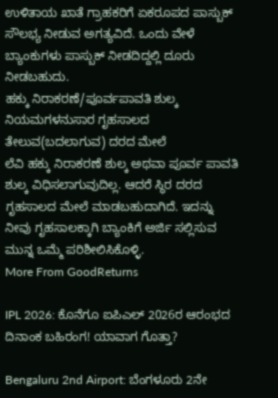ಉಳಿತಾಯ ಖಾತೆ ಗ್ರಾಹಕರಿಗೆ ಏಕರೂಪದ ಪಾಸ್ಬುಕ್ ಸೌಲಭ್ಯ ನೀಡುವ ಅಗತ್ಯವಿದೆ. ಒಂದು ವೇಳೆ ಬ್ಯಾಂಕುಗಳು ಪಾಸ್ಬುಕ್ ನೀಡದಿದ್ದಲ್ಲಿ ದೂರು ನೀಡಬಹುದು.
ಹಕ್ಕು ನಿರಾಕರಣೆ/ಪೂರ್ವಪಾವತಿ ಶುಲ್ಕ
ನಿಯಮಗಳನುಸಾರ ಗೃಹಸಾಲದ ತೇಲುವ(ಬದಲಾಗುವ) ದರದ ಮೇಲೆ
ಲೆವಿ ಹಕ್ಕು ನಿರಾಕರಣೆ ಶುಲ್ಕ ಅಥವಾ ಪೂರ್ವ ಪಾವತಿ ಶುಲ್ಕ ವಿಧಿಸಲಾಗುವುದಿಲ್ಲ. ಆದರೆ ಸ್ಥಿರ ದರದ ಗೃಹಸಾಲದ ಮೇಲೆ ಮಾಡಬಹುದಾಗಿದೆ. ಇದನ್ನು ನೀವು ಗೃಹಸಾಲಕ್ಕಾಗಿ ಬ್ಯಾಂಕಿಗೆ ಅರ್ಜಿ ಸಲ್ಲಿಸುವ ಮುನ್ನ ಒಮ್ಮೆ ಪರಿಶೀಲಿಸಿಕೊಳ್ಳಿ.
More From GoodReturns

IPL 2026: ಕೊನೆಗೂ ಐಪಿಎಲ್ 2026ರ ಆರಂಭದ ದಿನಾಂಕ ಬಹಿರಂಗ! ಯಾವಾಗ ಗೊತ್ತಾ?

Bengaluru 2nd Airport: ಬೆಂಗಳೂರು 2ನೇ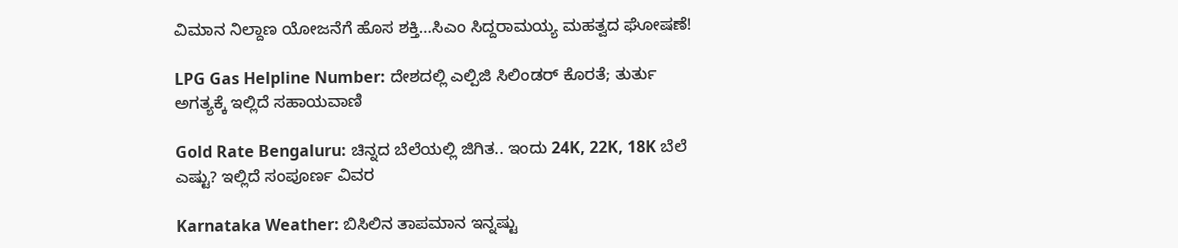ವಿಮಾನ ನಿಲ್ದಾಣ ಯೋಜನೆಗೆ ಹೊಸ ಶಕ್ತಿ…ಸಿಎಂ ಸಿದ್ದರಾಮಯ್ಯ ಮಹತ್ವದ ಘೋಷಣೆ!

LPG Gas Helpline Number: ದೇಶದಲ್ಲಿ ಎಲ್ಪಿಜಿ ಸಿಲಿಂಡರ್ ಕೊರತೆ; ತುರ್ತು ಅಗತ್ಯಕ್ಕೆ ಇಲ್ಲಿದೆ ಸಹಾಯವಾಣಿ

Gold Rate Bengaluru: ಚಿನ್ನದ ಬೆಲೆಯಲ್ಲಿ ಜಿಗಿತ.. ಇಂದು 24K, 22K, 18K ಬೆಲೆ ಎಷ್ಟು? ಇಲ್ಲಿದೆ ಸಂಪೂರ್ಣ ವಿವರ

Karnataka Weather: ಬಿಸಿಲಿನ ತಾಪಮಾನ ಇನ್ನಷ್ಟು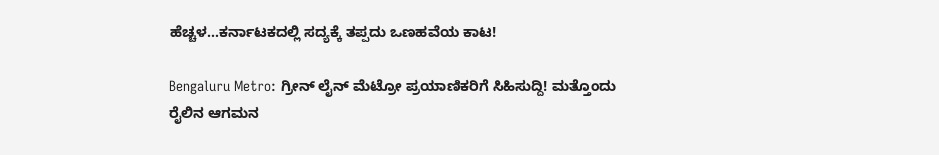ಹೆಚ್ಚಳ…ಕರ್ನಾಟಕದಲ್ಲಿ ಸದ್ಯಕ್ಕೆ ತಪ್ಪದು ಒಣಹವೆಯ ಕಾಟ!

Bengaluru Metro: ಗ್ರೀನ್ ಲೈನ್ ಮೆಟ್ರೋ ಪ್ರಯಾಣಿಕರಿಗೆ ಸಿಹಿಸುದ್ದಿ! ಮತ್ತೊಂದು ರೈಲಿನ ಆಗಮನ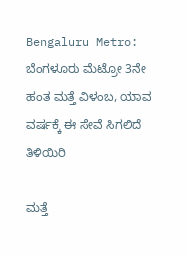Bengaluru Metro: ಬೆಂಗಳೂರು ಮೆಟ್ರೋ 3ನೇ ಹಂತ ಮತ್ತೆ ವಿಳಂಬ, ಯಾವ ವರ್ಷಕ್ಕೆ ಈ ಸೇವೆ ಸಿಗಲಿದೆ ತಿಳಿಯಿರಿ

ಮತ್ತೆ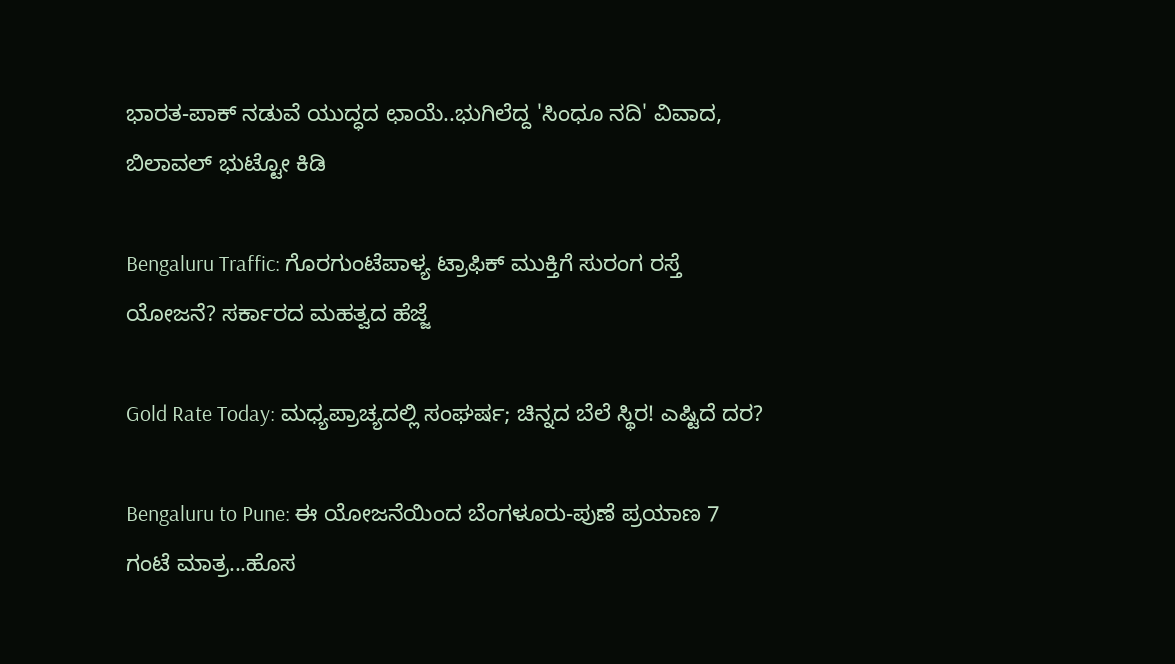ಭಾರತ-ಪಾಕ್ ನಡುವೆ ಯುದ್ಧದ ಛಾಯೆ..ಭುಗಿಲೆದ್ದ 'ಸಿಂಧೂ ನದಿ' ವಿವಾದ, ಬಿಲಾವಲ್ ಭುಟ್ಟೋ ಕಿಡಿ

Bengaluru Traffic: ಗೊರಗುಂಟೆಪಾಳ್ಯ ಟ್ರಾಫಿಕ್ ಮುಕ್ತಿಗೆ ಸುರಂಗ ರಸ್ತೆ ಯೋಜನೆ? ಸರ್ಕಾರದ ಮಹತ್ವದ ಹೆಜ್ಜೆ

Gold Rate Today: ಮಧ್ಯಪ್ರಾಚ್ಯದಲ್ಲಿ ಸಂಘರ್ಷ; ಚಿನ್ನದ ಬೆಲೆ ಸ್ಥಿರ! ಎಷ್ಟಿದೆ ದರ?

Bengaluru to Pune: ಈ ಯೋಜನೆಯಿಂದ ಬೆಂಗಳೂರು-ಪುಣೆ ಪ್ರಯಾಣ 7 ಗಂಟೆ ಮಾತ್ರ...ಹೊಸ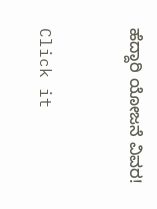ಹೆದ್ದಾರಿ ಯೋಜನೆ ವಿವರ!



Click it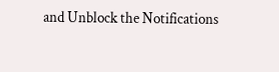and Unblock the Notifications